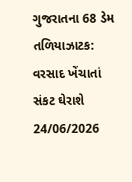ગુજરાતના 68 ડેમ તળિયાઝાટક: વરસાદ ખેંચાતાં સંકટ ઘેરાશે 24/06/2026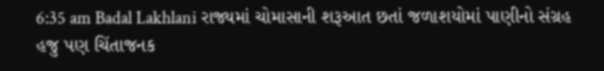6:35 am Badal Lakhlani રાજ્યમાં ચોમાસાની શરૂઆત છતાં જળાશયોમાં પાણીનો સંગ્રહ હજુ પણ ચિંતાજનક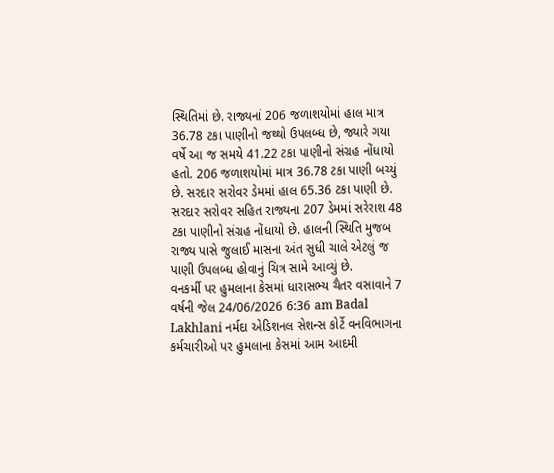સ્થિતિમાં છે. રાજ્યનાં 206 જળાશયોમાં હાલ માત્ર 36.78 ટકા પાણીનો જથ્થો ઉપલબ્ધ છે, જ્યારે ગયા વર્ષે આ જ સમયે 41.22 ટકા પાણીનો સંગ્રહ નોંધાયો હતો. 206 જળાશયોમાં માત્ર 36.78 ટકા પાણી બચ્યું છે. સરદાર સરોવર ડેમમાં હાલ 65.36 ટકા પાણી છે. સરદાર સરોવર સહિત રાજ્યના 207 ડેમમાં સરેરાશ 48 ટકા પાણીનો સંગ્રહ નોંધાયો છે. હાલની સ્થિતિ મુજબ રાજ્ય પાસે જુલાઈ માસના અંત સુધી ચાલે એટલું જ પાણી ઉપલબ્ધ હોવાનું ચિત્ર સામે આવ્યું છે.
વનકર્મી પર હુમલાના કેસમાં ધારાસભ્ય ચૈતર વસાવાને 7 વર્ષની જેલ 24/06/2026 6:36 am Badal Lakhlani નર્મદા એડિશનલ સેશન્સ કોર્ટે વનવિભાગના કર્મચારીઓ પર હુમલાના કેસમાં આમ આદમી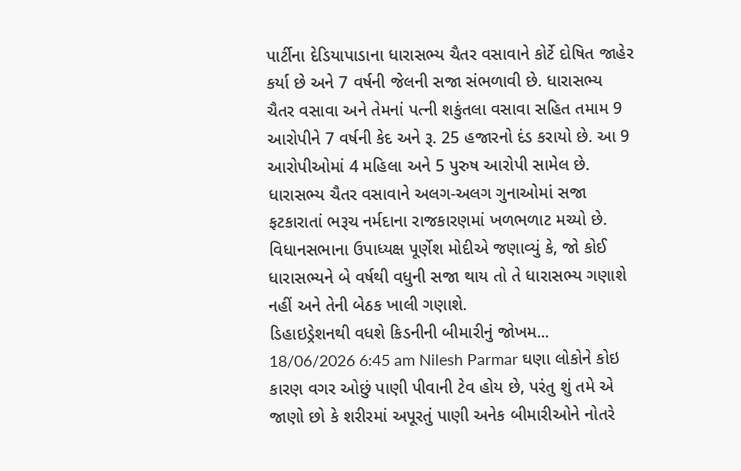પાર્ટીના દેડિયાપાડાના ધારાસભ્ય ચૈતર વસાવાને કોર્ટે દોષિત જાહેર કર્યા છે અને 7 વર્ષની જેલની સજા સંભળાવી છે. ધારાસભ્ય ચૈતર વસાવા અને તેમનાં પત્ની શકુંતલા વસાવા સહિત તમામ 9 આરોપીને 7 વર્ષની કેદ અને રૂ. 25 હજારનો દંડ કરાયો છે. આ 9 આરોપીઓમાં 4 મહિલા અને 5 પુરુષ આરોપી સામેલ છે. ધારાસભ્ય ચૈતર વસાવાને અલગ-અલગ ગુનાઓમાં સજા ફટકારાતાં ભરૂચ નર્મદાના રાજકારણમાં ખળભળાટ મચ્યો છે. વિધાનસભાના ઉપાધ્યક્ષ પૂર્ણેશ મોદીએ જણાવ્યું કે, જો કોઈ ધારાસભ્યને બે વર્ષથી વધુની સજા થાય તો તે ધારાસભ્ય ગણાશે નહીં અને તેની બેઠક ખાલી ગણાશે.
ડિહાઇડ્રેશનથી વધશે કિડનીની બીમારીનું જોખમ... 18/06/2026 6:45 am Nilesh Parmar ઘણા લોકોને કોઇ કારણ વગર ઓછું પાણી પીવાની ટેવ હોય છે, પરંતુ શું તમે એ જાણો છો કે શરીરમાં અપૂરતું પાણી અનેક બીમારીઓને નોતરે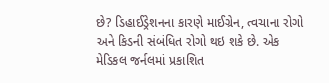છે? ડિહાઈડ્રેશનના કારણે માઈગ્રેન, ત્વચાના રોગો અને કિડની સંબંધિત રોગો થઇ શકે છે. એક મેડિકલ જર્નલમાં પ્રકાશિત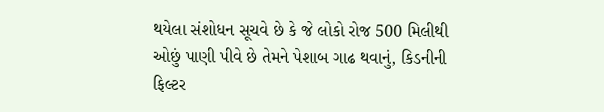થયેલા સંશોધન સૂચવે છે કે જે લોકો રોજ 500 મિલીથી ઓછું પાણી પીવે છે તેમને પેશાબ ગાઢ થવાનું, કિડનીની ફિલ્ટર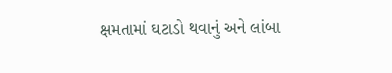ક્ષમતામાં ઘટાડો થવાનું અને લાંબા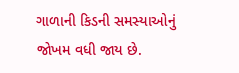ગાળાની કિડની સમસ્યાઓનું જોખમ વધી જાય છે.